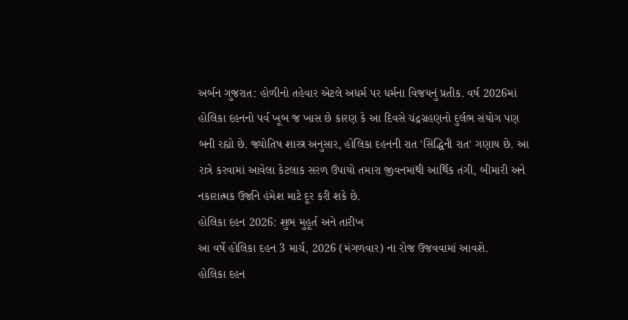અર્બન ગુજરાત: હોળીનો તહેવાર એટલે અધર્મ પર ધર્મના વિજયનું પ્રતીક. વર્ષ 2026માં હોલિકા દહનનો પર્વ ખૂબ જ ખાસ છે કારણ કે આ દિવસે ચંદ્રગ્રહણનો દુર્લભ સંયોગ પણ બની રહ્યો છે. જ્યોતિષ શાસ્ત્ર અનુસાર, હોલિકા દહનની રાત 'સિદ્ધિની રાત' ગણાય છે. આ રાત્રે કરવામાં આવેલા કેટલાક સરળ ઉપાયો તમારા જીવનમાંથી આર્થિક તંગી, બીમારી અને નકારાત્મક ઉર્જાને હંમેશ માટે દૂર કરી શકે છે.
હોલિકા દહન 2026: શુભ મુહૂર્ત અને તારીખ
આ વર્ષે હોલિકા દહન 3 માર્ચ, 2026 (મંગળવાર) ના રોજ ઉજવવામાં આવશે.
હોલિકા દહન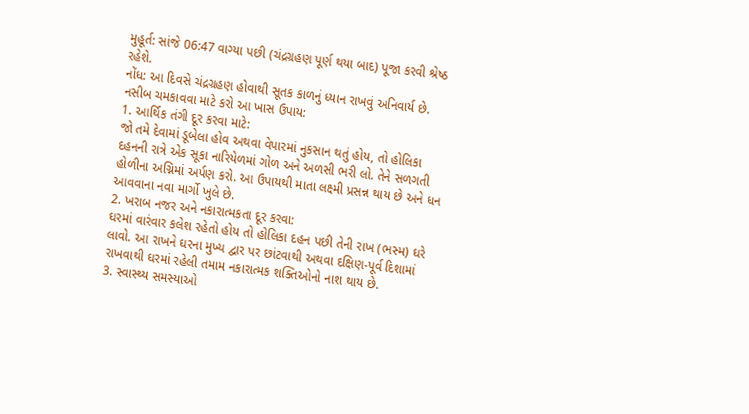મુહૂર્ત: સાંજે 06:47 વાગ્યા પછી (ચંદ્રગ્રહણ પૂર્ણ થયા બાદ) પૂજા કરવી શ્રેષ્ઠ રહેશે.
નોંધ: આ દિવસે ચંદ્રગ્રહણ હોવાથી સૂતક કાળનું ધ્યાન રાખવું અનિવાર્ય છે.
નસીબ ચમકાવવા માટે કરો આ ખાસ ઉપાય:
1. આર્થિક તંગી દૂર કરવા માટે:
જો તમે દેવામાં ડૂબેલા હોવ અથવા વેપારમાં નુકસાન થતું હોય, તો હોલિકા દહનની રાત્રે એક સૂકા નારિયેળમાં ગોળ અને અળસી ભરી લો. તેને સળગતી હોળીના અગ્નિમાં અર્પણ કરો. આ ઉપાયથી માતા લક્ષ્મી પ્રસન્ન થાય છે અને ધન આવવાના નવા માર્ગો ખુલે છે.
2. ખરાબ નજર અને નકારાત્મકતા દૂર કરવા:
ઘરમાં વારંવાર કલેશ રહેતો હોય તો હોલિકા દહન પછી તેની રાખ (ભસ્મ) ઘરે લાવો. આ રાખને ઘરના મુખ્ય દ્વાર પર છાંટવાથી અથવા દક્ષિણ-પૂર્વ દિશામાં રાખવાથી ઘરમાં રહેલી તમામ નકારાત્મક શક્તિઓનો નાશ થાય છે.
3. સ્વાસ્થ્ય સમસ્યાઓ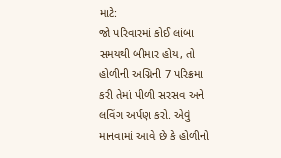માટે:
જો પરિવારમાં કોઈ લાંબા સમયથી બીમાર હોય, તો હોળીની અગ્નિની 7 પરિક્રમા કરી તેમાં પીળી સરસવ અને લવિંગ અર્પણ કરો. એવું માનવામાં આવે છે કે હોળીનો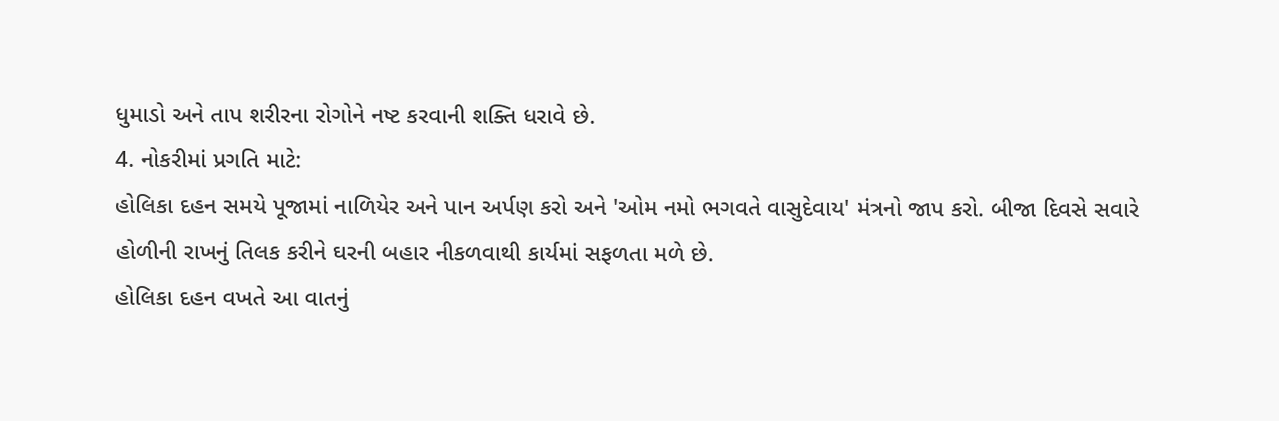ધુમાડો અને તાપ શરીરના રોગોને નષ્ટ કરવાની શક્તિ ધરાવે છે.
4. નોકરીમાં પ્રગતિ માટે:
હોલિકા દહન સમયે પૂજામાં નાળિયેર અને પાન અર્પણ કરો અને 'ઓમ નમો ભગવતે વાસુદેવાય' મંત્રનો જાપ કરો. બીજા દિવસે સવારે હોળીની રાખનું તિલક કરીને ઘરની બહાર નીકળવાથી કાર્યમાં સફળતા મળે છે.
હોલિકા દહન વખતે આ વાતનું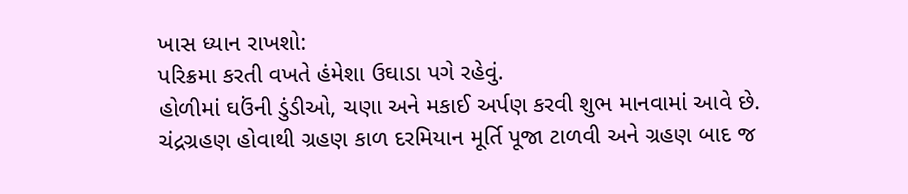ખાસ ધ્યાન રાખશો:
પરિક્રમા કરતી વખતે હંમેશા ઉઘાડા પગે રહેવું.
હોળીમાં ઘઉંની ડુંડીઓ, ચણા અને મકાઈ અર્પણ કરવી શુભ માનવામાં આવે છે.
ચંદ્રગ્રહણ હોવાથી ગ્રહણ કાળ દરમિયાન મૂર્તિ પૂજા ટાળવી અને ગ્રહણ બાદ જ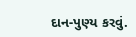દાન-પુણ્ય કરવું.